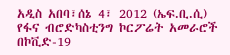አዲስ አበባ፣ሰኔ 4፣ 2012 (ኤፍ.ቢ.ሲ) የፋና ብሮድካስቲንግ ኮርፖሬት አመራሮች በኮቪድ-19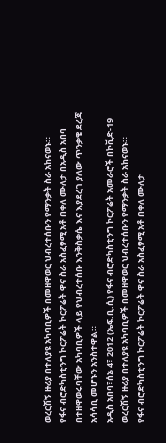ወረርሽኝ ዙሪያ በተለያዩ አካባቢዎች በመዘዋወር ህብረተሰቡን የማንቃት ስራ አከናወኑ።
የፋና ብሮድካስቲንግ ኮርፖሬት ኮርፖሬት ዋና ስራ አስፈፃሚ አቶ በቀለ ሙለታ በአዲስ አበባ በተዘዋወሩባቸው አካባቢዎች ላይ የህብረተሰቡ እንቅስቃሴ እና እያደረገ ያለው ጥንቃቄ ደረጃ አሳሳቢ መሆኑን አንስተዋል።
አዲስ አበባ፣ሰኔ 4፣ 2012 (ኤፍ.ቢ.ሲ) የፋና ብሮድካስቲንግ ኮርፖሬት አመራሮች በኮቪድ-19 ወረርሽኝ ዙሪያ በተለያዩ አካባቢዎች በመዘዋወር ህብረተሰቡን የማንቃት ስራ አከናወኑ።
የፋና ብሮድካስቲንግ ኮርፖሬት ኮርፖሬት ዋና ስራ አስፈፃሚ አቶ በቀለ ሙለታ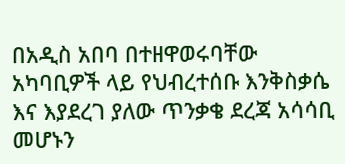በአዲስ አበባ በተዘዋወሩባቸው አካባቢዎች ላይ የህብረተሰቡ እንቅስቃሴ እና እያደረገ ያለው ጥንቃቄ ደረጃ አሳሳቢ መሆኑን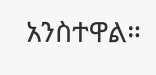አንስተዋል።